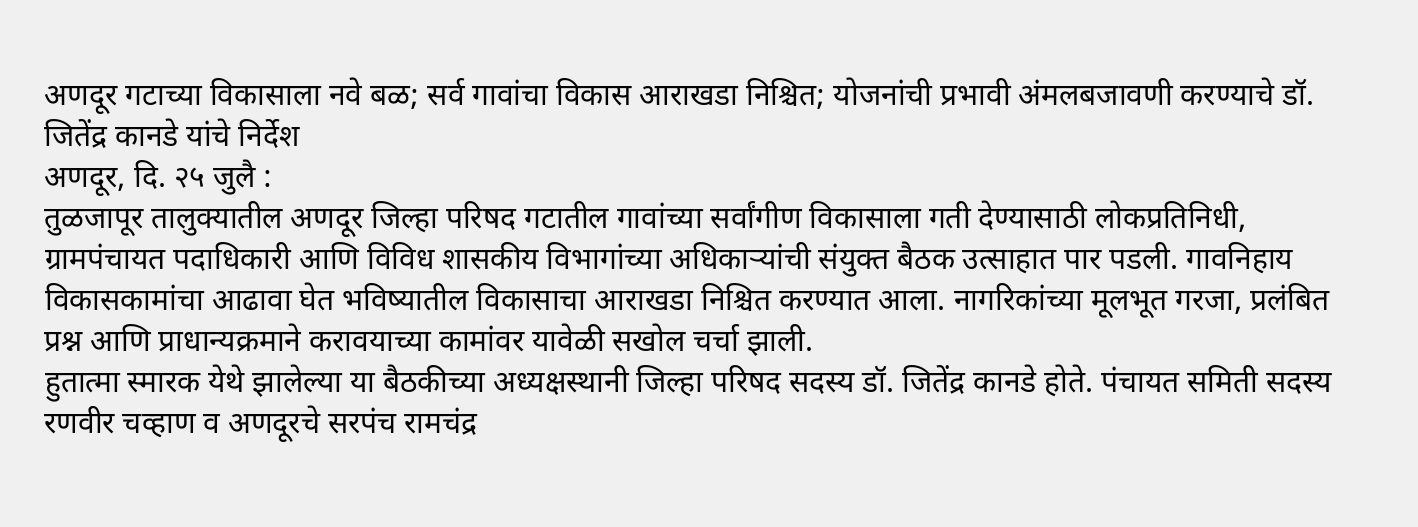अणदूर गटाच्या विकासाला नवे बळ; सर्व गावांचा विकास आराखडा निश्चित; योजनांची प्रभावी अंमलबजावणी करण्याचे डॉ. जितेंद्र कानडे यांचे निर्देश
अणदूर, दि. २५ जुलै :
तुळजापूर तालुक्यातील अणदूर जिल्हा परिषद गटातील गावांच्या सर्वांगीण विकासाला गती देण्यासाठी लोकप्रतिनिधी, ग्रामपंचायत पदाधिकारी आणि विविध शासकीय विभागांच्या अधिकाऱ्यांची संयुक्त बैठक उत्साहात पार पडली. गावनिहाय विकासकामांचा आढावा घेत भविष्यातील विकासाचा आराखडा निश्चित करण्यात आला. नागरिकांच्या मूलभूत गरजा, प्रलंबित प्रश्न आणि प्राधान्यक्रमाने करावयाच्या कामांवर यावेळी सखोल चर्चा झाली.
हुतात्मा स्मारक येथे झालेल्या या बैठकीच्या अध्यक्षस्थानी जिल्हा परिषद सदस्य डॉ. जितेंद्र कानडे होते. पंचायत समिती सदस्य रणवीर चव्हाण व अणदूरचे सरपंच रामचंद्र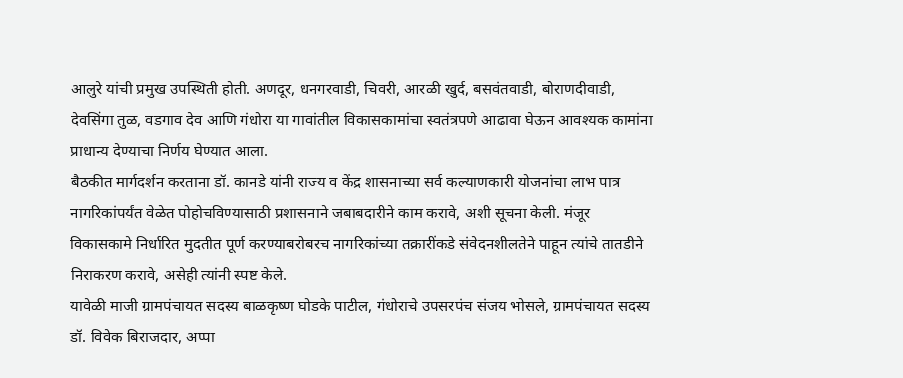आलुरे यांची प्रमुख उपस्थिती होती. अणदूर, धनगरवाडी, चिवरी, आरळी खुर्द, बसवंतवाडी, बोराणदीवाडी, देवसिंगा तुळ, वडगाव देव आणि गंधोरा या गावांतील विकासकामांचा स्वतंत्रपणे आढावा घेऊन आवश्यक कामांना प्राधान्य देण्याचा निर्णय घेण्यात आला.
बैठकीत मार्गदर्शन करताना डॉ. कानडे यांनी राज्य व केंद्र शासनाच्या सर्व कल्याणकारी योजनांचा लाभ पात्र नागरिकांपर्यंत वेळेत पोहोचविण्यासाठी प्रशासनाने जबाबदारीने काम करावे, अशी सूचना केली. मंजूर विकासकामे निर्धारित मुदतीत पूर्ण करण्याबरोबरच नागरिकांच्या तक्रारींकडे संवेदनशीलतेने पाहून त्यांचे तातडीने निराकरण करावे, असेही त्यांनी स्पष्ट केले.
यावेळी माजी ग्रामपंचायत सदस्य बाळकृष्ण घोडके पाटील, गंधोराचे उपसरपंच संजय भोसले, ग्रामपंचायत सदस्य डॉ. विवेक बिराजदार, अप्पा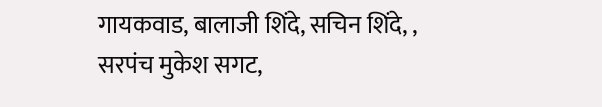गायकवाड, बालाजी शिंदे, सचिन शिंदे, , सरपंच मुकेश सगट,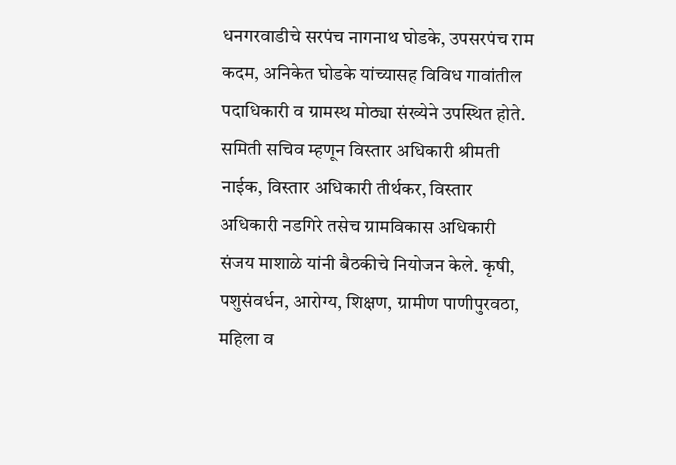धनगरवाडीचे सरपंच नागनाथ घोडके, उपसरपंच राम कदम, अनिकेत घोडके यांच्यासह विविध गावांतील पदाधिकारी व ग्रामस्थ मोठ्या संख्येने उपस्थित होते.
समिती सचिव म्हणून विस्तार अधिकारी श्रीमती नाईक, विस्तार अधिकारी तीर्थकर, विस्तार अधिकारी नडगिरे तसेच ग्रामविकास अधिकारी संजय माशाळे यांनी बैठकीचे नियोजन केले. कृषी, पशुसंवर्धन, आरोग्य, शिक्षण, ग्रामीण पाणीपुरवठा, महिला व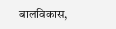बालविकास,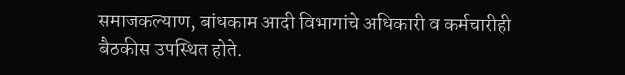समाजकल्याण, बांधकाम आदी विभागांचे अधिकारी व कर्मचारीही बैठकीस उपस्थित होते.